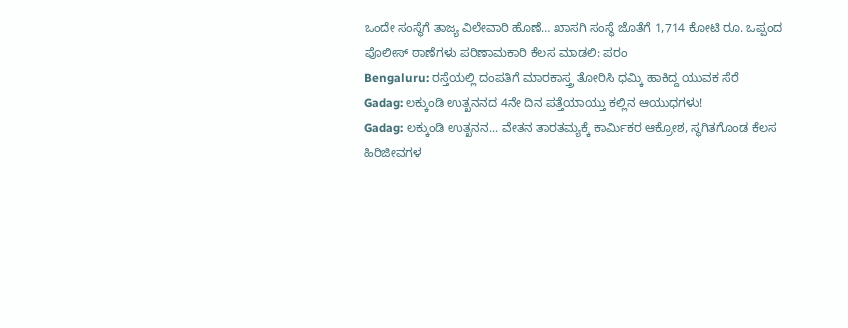ಒಂದೇ ಸಂಸ್ಥೆಗೆ ತಾಜ್ಯ ವಿಲೇವಾರಿ ಹೊಣೆ… ಖಾಸಗಿ ಸಂಸ್ಥೆ ಜೊತೆಗೆ 1,714 ಕೋಟಿ ರೂ. ಒಪ್ಪಂದ
ಪೊಲೀಸ್ ಠಾಣೆಗಳು ಪರಿಣಾಮಕಾರಿ ಕೆಲಸ ಮಾಡಲಿ: ಪರಂ
Bengaluru: ರಸ್ತೆಯಲ್ಲಿ ದಂಪತಿಗೆ ಮಾರಕಾಸ್ತ್ರ ತೋರಿಸಿ ಧಮ್ಕಿ ಹಾಕಿದ್ದ ಯುವಕ ಸೆರೆ
Gadag: ಲಕ್ಕುಂಡಿ ಉತ್ಖನನದ 4ನೇ ದಿನ ಪತ್ತೆಯಾಯ್ತು ಕಲ್ಲಿನ ಆಯುಧಗಳು!
Gadag: ಲಕ್ಕುಂಡಿ ಉತ್ಖನನ... ವೇತನ ತಾರತಮ್ಯಕ್ಕೆ ಕಾರ್ಮಿಕರ ಆಕ್ರೋಶ, ಸ್ಥಗಿತಗೊಂಡ ಕೆಲಸ
ಹಿರಿಜೀವಗಳ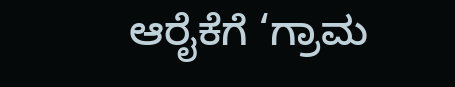ಆರೈಕೆಗೆ ‘ಗ್ರಾಮ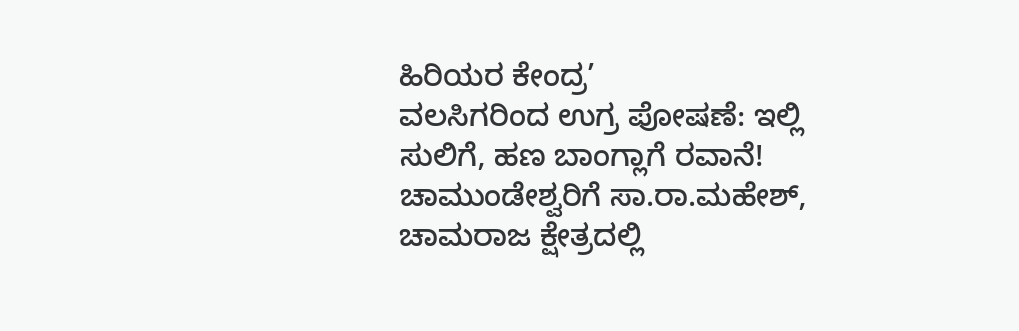ಹಿರಿಯರ ಕೇಂದ್ರ’
ವಲಸಿಗರಿಂದ ಉಗ್ರ ಪೋಷಣೆ: ಇಲ್ಲಿ ಸುಲಿಗೆ, ಹಣ ಬಾಂಗ್ಲಾಗೆ ರವಾನೆ!
ಚಾಮುಂಡೇಶ್ವರಿಗೆ ಸಾ.ರಾ.ಮಹೇಶ್, ಚಾಮರಾಜ ಕ್ಷೇತ್ರದಲ್ಲಿ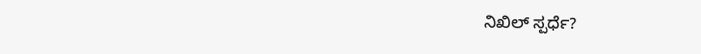ನಿಖಿಲ್ ಸ್ಪರ್ಧೆ?